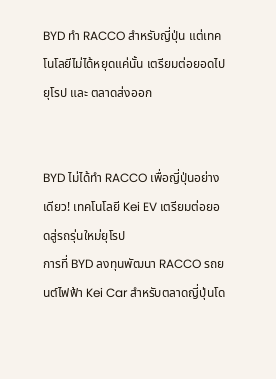BYD ทำ RACCO สำหรับญี่ปุ่น แต่เทคโนโลยีไม่ได้หยุดแค่นั้น เตรียมต่อยอดไปยุโรป และ ตลาดส่งออก


BYD ไม่ได้ทำ RACCO เพื่อญี่ปุ่นอย่างเดียว! เทคโนโลยี Kei EV เตรียมต่อยอดสู่รถรุ่นใหม่ยุโรป
การที่ BYD ลงทุนพัฒนา RACCO รถยนต์ไฟฟ้า Kei Car สำหรับตลาดญี่ปุ่นโด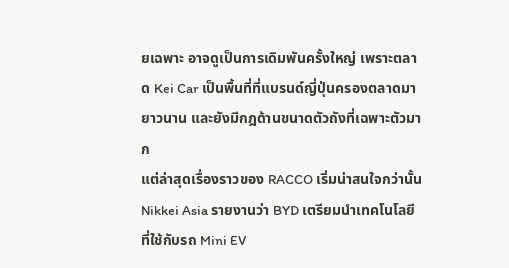ยเฉพาะ อาจดูเป็นการเดิมพันครั้งใหญ่ เพราะตลาด Kei Car เป็นพื้นที่ที่แบรนด์ญี่ปุ่นครองตลาดมายาวนาน และยังมีกฎด้านขนาดตัวถังที่เฉพาะตัวมาก
แต่ล่าสุดเรื่องราวของ RACCO เริ่มน่าสนใจกว่านั้น Nikkei Asia รายงานว่า BYD เตรียมนำเทคโนโลยีที่ใช้กับรถ Mini EV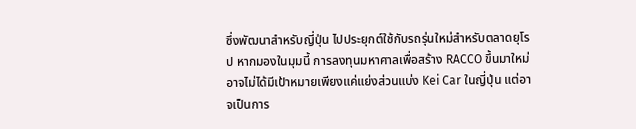ซึ่งพัฒนาสำหรับญี่ปุ่น ไปประยุกต์ใช้กับรถรุ่นใหม่สำหรับตลาดยุโรป หากมองในมุมนี้ การลงทุนมหาศาลเพื่อสร้าง RACCO ขึ้นมาใหม่ อาจไม่ได้มีเป้าหมายเพียงแค่แย่งส่วนแบ่ง Kei Car ในญี่ปุ่น แต่อาจเป็นการ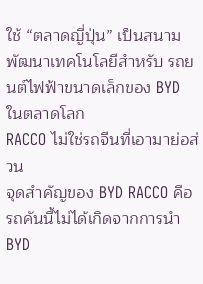ใช้ “ตลาดญี่ปุ่น” เป็นสนามพัฒนาเทคโนโลยีสำหรับ รถยนต์ไฟฟ้าขนาดเล็กของ BYD ในตลาดโลก
RACCO ไม่ใช่รถจีนที่เอามาย่อส่วน
จุดสำคัญของ BYD RACCO คือ รถคันนี้ไม่ได้เกิดจากการนำ BYD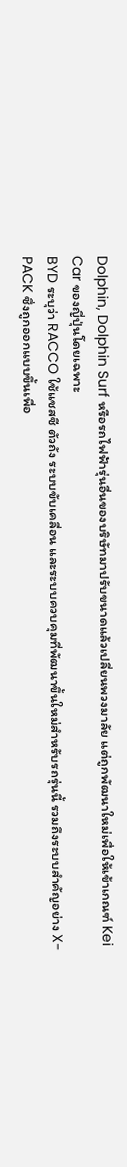Dolphin, Dolphin Surf หรือรถไฟฟ้ารุ่นอื่นของบริษัทมาปรับขนาดแล้วเปลี่ยนพวงมาลัย แต่ถูกพัฒนาใหม่เพื่อให้เข้าเกณฑ์ Kei Car ของญี่ปุ่นโดยเฉพาะ
BYD ระบุว่า RACCO ใช้แชสซี ตัวถัง ระบบขับเคลื่อน และระบบควบคุมที่พัฒนาขึ้นใหม่สำหรับรถรุ่นนี้ รวมถึงระบบสำคัญอย่าง X-PACK ซึ่งถูกออกแบบขึ้นเพื่อ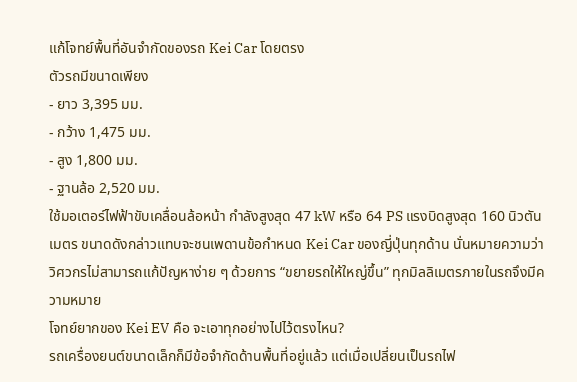แก้โจทย์พื้นที่อันจำกัดของรถ Kei Car โดยตรง
ตัวรถมีขนาดเพียง
- ยาว 3,395 มม.
- กว้าง 1,475 มม.
- สูง 1,800 มม.
- ฐานล้อ 2,520 มม.
ใช้มอเตอร์ไฟฟ้าขับเคลื่อนล้อหน้า กำลังสูงสุด 47 kW หรือ 64 PS แรงบิดสูงสุด 160 นิวตันเมตร ขนาดดังกล่าวแทบจะชนเพดานข้อกำหนด Kei Car ของญี่ปุ่นทุกด้าน นั่นหมายความว่า วิศวกรไม่สามารถแก้ปัญหาง่าย ๆ ด้วยการ “ขยายรถให้ใหญ่ขึ้น” ทุกมิลลิเมตรภายในรถจึงมีความหมาย
โจทย์ยากของ Kei EV คือ จะเอาทุกอย่างไปไว้ตรงไหน?
รถเครื่องยนต์ขนาดเล็กก็มีข้อจำกัดด้านพื้นที่อยู่แล้ว แต่เมื่อเปลี่ยนเป็นรถไฟ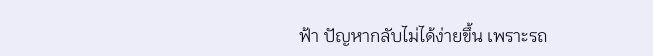ฟ้า ปัญหากลับไม่ได้ง่ายขึ้น เพราะรถ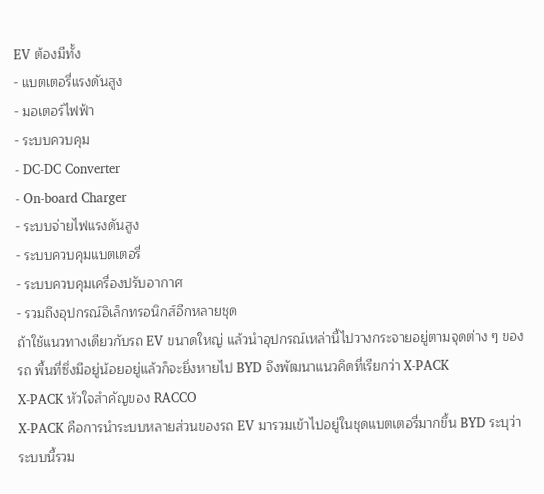EV ต้องมีทั้ง
- แบตเตอรี่แรงดันสูง
- มอเตอร์ไฟฟ้า
- ระบบควบคุม
- DC-DC Converter
- On-board Charger
- ระบบจ่ายไฟแรงดันสูง
- ระบบควบคุมแบตเตอรี่
- ระบบควบคุมเครื่องปรับอากาศ
- รวมถึงอุปกรณ์อิเล็กทรอนิกส์อีกหลายชุด
ถ้าใช้แนวทางเดียวกับรถ EV ขนาดใหญ่ แล้วนำอุปกรณ์เหล่านี้ไปวางกระจายอยู่ตามจุดต่าง ๆ ของรถ พื้นที่ซึ่งมีอยู่น้อยอยู่แล้วก็จะยิ่งหายไป BYD จึงพัฒนาแนวคิดที่เรียกว่า X-PACK
X-PACK หัวใจสำคัญของ RACCO
X-PACK คือการนำระบบหลายส่วนของรถ EV มารวมเข้าไปอยู่ในชุดแบตเตอรี่มากขึ้น BYD ระบุว่าระบบนี้รวม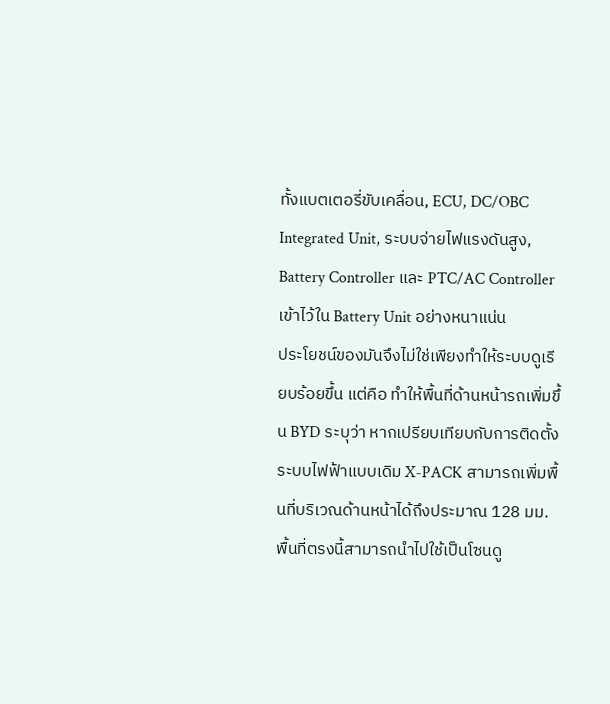ทั้งแบตเตอรี่ขับเคลื่อน, ECU, DC/OBC Integrated Unit, ระบบจ่ายไฟแรงดันสูง, Battery Controller และ PTC/AC Controller เข้าไว้ใน Battery Unit อย่างหนาแน่น
ประโยชน์ของมันจึงไม่ใช่เพียงทำให้ระบบดูเรียบร้อยขึ้น แต่คือ ทำให้พื้นที่ด้านหน้ารถเพิ่มขึ้น BYD ระบุว่า หากเปรียบเทียบกับการติดตั้งระบบไฟฟ้าแบบเดิม X-PACK สามารถเพิ่มพื้นที่บริเวณด้านหน้าได้ถึงประมาณ 128 มม. พื้นที่ตรงนี้สามารถนำไปใช้เป็นโซนดู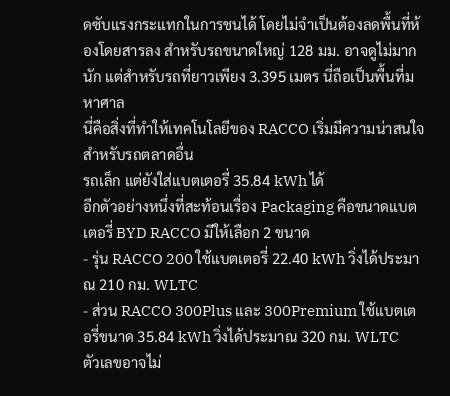ดซับแรงกระแทกในการชนได้ โดยไม่จำเป็นต้องลดพื้นที่ห้องโดยสารลง สำหรับรถขนาดใหญ่ 128 มม. อาจดูไม่มากนัก แต่สำหรับรถที่ยาวเพียง 3.395 เมตร นี่ถือเป็นพื้นที่มหาศาล
นี่คือสิ่งที่ทำให้เทคโนโลยีของ RACCO เริ่มมีความน่าสนใจสำหรับรถตลาดอื่น
รถเล็ก แต่ยังใส่แบตเตอรี่ 35.84 kWh ได้
อีกตัวอย่างหนึ่งที่สะท้อนเรื่อง Packaging คือขนาดแบตเตอรี่ BYD RACCO มีให้เลือก 2 ขนาด
- รุ่น RACCO 200 ใช้แบตเตอรี่ 22.40 kWh วิ่งได้ประมาณ 210 กม. WLTC
- ส่วน RACCO 300Plus และ 300Premium ใช้แบตเตอรี่ขนาด 35.84 kWh วิ่งได้ประมาณ 320 กม. WLTC
ตัวเลขอาจไม่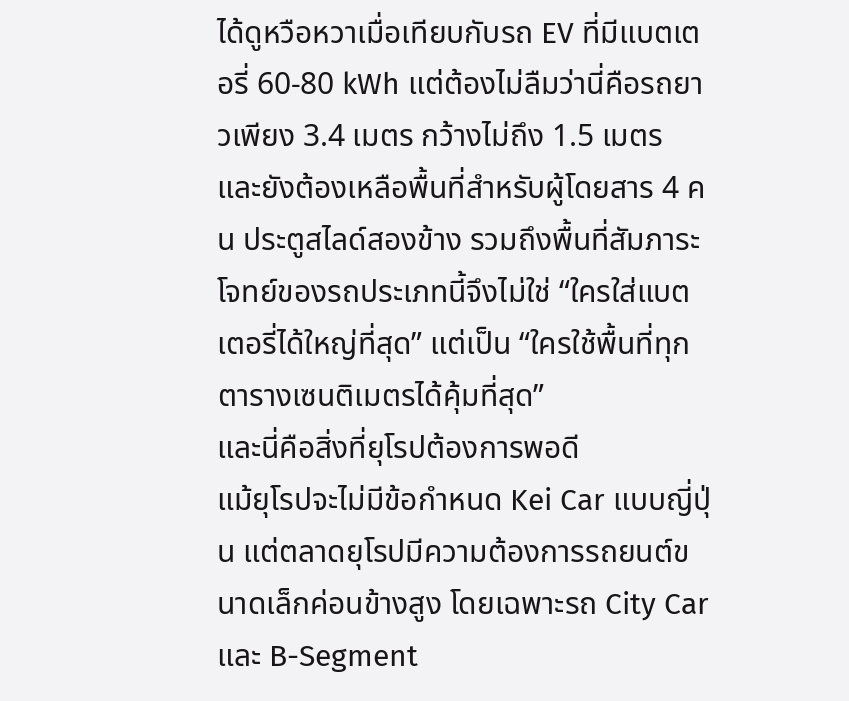ได้ดูหวือหวาเมื่อเทียบกับรถ EV ที่มีแบตเตอรี่ 60-80 kWh แต่ต้องไม่ลืมว่านี่คือรถยาวเพียง 3.4 เมตร กว้างไม่ถึง 1.5 เมตร และยังต้องเหลือพื้นที่สำหรับผู้โดยสาร 4 คน ประตูสไลด์สองข้าง รวมถึงพื้นที่สัมภาระ โจทย์ของรถประเภทนี้จึงไม่ใช่ “ใครใส่แบตเตอรี่ได้ใหญ่ที่สุด” แต่เป็น “ใครใช้พื้นที่ทุกตารางเซนติเมตรได้คุ้มที่สุด”
และนี่คือสิ่งที่ยุโรปต้องการพอดี
แม้ยุโรปจะไม่มีข้อกำหนด Kei Car แบบญี่ปุ่น แต่ตลาดยุโรปมีความต้องการรถยนต์ขนาดเล็กค่อนข้างสูง โดยเฉพาะรถ City Car และ B-Segment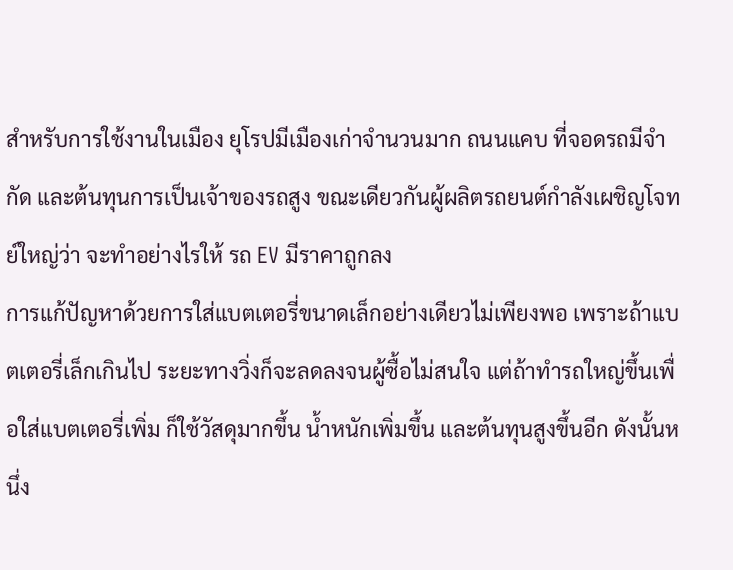สำหรับการใช้งานในเมือง ยุโรปมีเมืองเก่าจำนวนมาก ถนนแคบ ที่จอดรถมีจำกัด และต้นทุนการเป็นเจ้าของรถสูง ขณะเดียวกันผู้ผลิตรถยนต์กำลังเผชิญโจทย์ใหญ่ว่า จะทำอย่างไรให้ รถ EV มีราคาถูกลง
การแก้ปัญหาด้วยการใส่แบตเตอรี่ขนาดเล็กอย่างเดียวไม่เพียงพอ เพราะถ้าแบตเตอรี่เล็กเกินไป ระยะทางวิ่งก็จะลดลงจนผู้ซื้อไม่สนใจ แต่ถ้าทำรถใหญ่ขึ้นเพื่อใส่แบตเตอรี่เพิ่ม ก็ใช้วัสดุมากขึ้น น้ำหนักเพิ่มขึ้น และต้นทุนสูงขึ้นอีก ดังนั้นหนึ่ง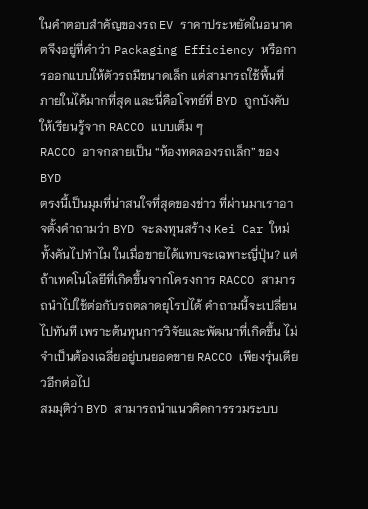ในคำตอบสำคัญของรถ EV ราคาประหยัดในอนาคตจึงอยู่ที่คำว่า Packaging Efficiency หรือการออกแบบให้ตัวรถมีขนาดเล็ก แต่สามารถใช้พื้นที่ภายในได้มากที่สุด และนี่คือโจทย์ที่ BYD ถูกบังคับให้เรียนรู้จาก RACCO แบบเต็ม ๆ
RACCO อาจกลายเป็น “ห้องทดลองรถเล็ก” ของ BYD
ตรงนี้เป็นมุมที่น่าสนใจที่สุดของข่าว ที่ผ่านมาเราอาจตั้งคำถามว่า BYD จะลงทุนสร้าง Kei Car ใหม่ทั้งคันไปทำไม ในเมื่อขายได้แทบจะเฉพาะญี่ปุ่น? แต่ถ้าเทคโนโลยีที่เกิดขึ้นจากโครงการ RACCO สามารถนำไปใช้ต่อกับรถตลาดยุโรปได้ คำถามนี้จะเปลี่ยนไปทันที เพราะต้นทุนการวิจัยและพัฒนาที่เกิดขึ้น ไม่จำเป็นต้องเฉลี่ยอยู่บนยอดขาย RACCO เพียงรุ่นเดียวอีกต่อไป
สมมุติว่า BYD สามารถนำแนวคิดการรวมระบบ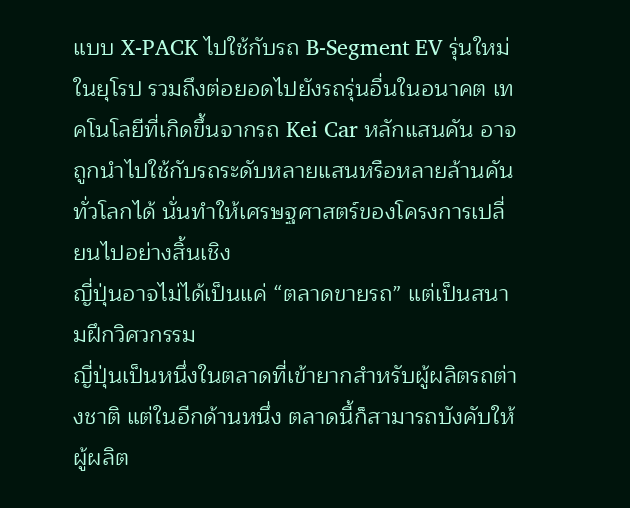แบบ X-PACK ไปใช้กับรถ B-Segment EV รุ่นใหม่ในยุโรป รวมถึงต่อยอดไปยังรถรุ่นอื่นในอนาคต เทคโนโลยีที่เกิดขึ้นจากรถ Kei Car หลักแสนคัน อาจถูกนำไปใช้กับรถระดับหลายแสนหรือหลายล้านคันทั่วโลกได้ นั่นทำให้เศรษฐศาสตร์ของโครงการเปลี่ยนไปอย่างสิ้นเชิง
ญี่ปุ่นอาจไม่ได้เป็นแค่ “ตลาดขายรถ” แต่เป็นสนามฝึกวิศวกรรม
ญี่ปุ่นเป็นหนึ่งในตลาดที่เข้ายากสำหรับผู้ผลิตรถต่างชาติ แต่ในอีกด้านหนึ่ง ตลาดนี้ก็สามารถบังคับให้ผู้ผลิต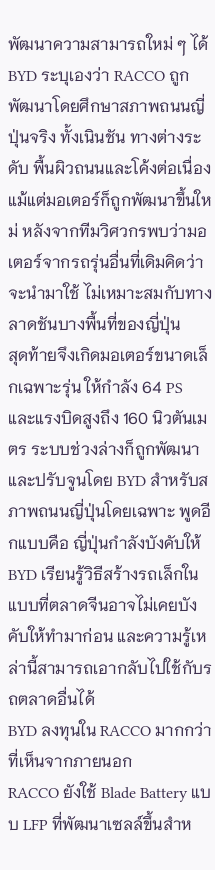พัฒนาความสามารถใหม่ ๆ ได้ BYD ระบุเองว่า RACCO ถูกพัฒนาโดยศึกษาสภาพถนนญี่ปุ่นจริง ทั้งเนินชัน ทางต่างระดับ พื้นผิวถนนและโค้งต่อเนื่อง แม้แต่มอเตอร์ก็ถูกพัฒนาขึ้นใหม่ หลังจากทีมวิศวกรพบว่ามอเตอร์จากรถรุ่นอื่นที่เดิมคิดว่าจะนำมาใช้ ไม่เหมาะสมกับทางลาดชันบางพื้นที่ของญี่ปุ่น
สุดท้ายจึงเกิดมอเตอร์ขนาดเล็กเฉพาะรุ่น ให้กำลัง 64 PS และแรงบิดสูงถึง 160 นิวตันเมตร ระบบช่วงล่างก็ถูกพัฒนาและปรับจูนโดย BYD สำหรับสภาพถนนญี่ปุ่นโดยเฉพาะ พูดอีกแบบคือ ญี่ปุ่นกำลังบังคับให้ BYD เรียนรู้วิธีสร้างรถเล็กในแบบที่ตลาดจีนอาจไม่เคยบังคับให้ทำมาก่อน และความรู้เหล่านี้สามารถเอากลับไปใช้กับรถตลาดอื่นได้
BYD ลงทุนใน RACCO มากกว่าที่เห็นจากภายนอก
RACCO ยังใช้ Blade Battery แบบ LFP ที่พัฒนาเซลล์ขึ้นสำห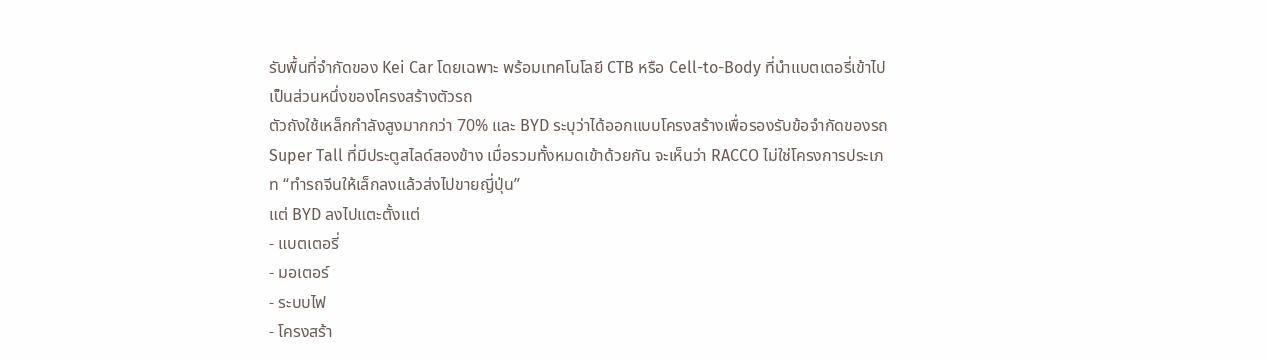รับพื้นที่จำกัดของ Kei Car โดยเฉพาะ พร้อมเทคโนโลยี CTB หรือ Cell-to-Body ที่นำแบตเตอรี่เข้าไปเป็นส่วนหนึ่งของโครงสร้างตัวรถ
ตัวถังใช้เหล็กกำลังสูงมากกว่า 70% และ BYD ระบุว่าได้ออกแบบโครงสร้างเพื่อรองรับข้อจำกัดของรถ Super Tall ที่มีประตูสไลด์สองข้าง เมื่อรวมทั้งหมดเข้าด้วยกัน จะเห็นว่า RACCO ไม่ใช่โครงการประเภท “ทำรถจีนให้เล็กลงแล้วส่งไปขายญี่ปุ่น”
แต่ BYD ลงไปแตะตั้งแต่
- แบตเตอรี่
- มอเตอร์
- ระบบไฟ
- โครงสร้า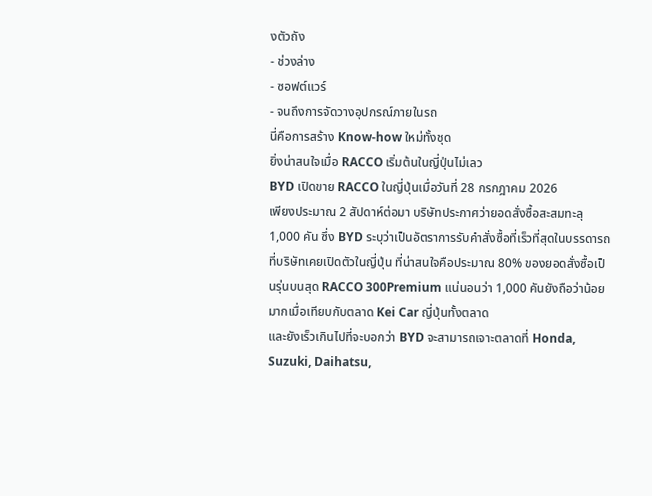งตัวถัง
- ช่วงล่าง
- ซอฟต์แวร์
- จนถึงการจัดวางอุปกรณ์ภายในรถ
นี่คือการสร้าง Know-how ใหม่ทั้งชุด
ยิ่งน่าสนใจเมื่อ RACCO เริ่มต้นในญี่ปุ่นไม่เลว
BYD เปิดขาย RACCO ในญี่ปุ่นเมื่อวันที่ 28 กรกฎาคม 2026
เพียงประมาณ 2 สัปดาห์ต่อมา บริษัทประกาศว่ายอดสั่งซื้อสะสมทะลุ 1,000 คัน ซึ่ง BYD ระบุว่าเป็นอัตราการรับคำสั่งซื้อที่เร็วที่สุดในบรรดารถที่บริษัทเคยเปิดตัวในญี่ปุ่น ที่น่าสนใจคือประมาณ 80% ของยอดสั่งซื้อเป็นรุ่นบนสุด RACCO 300Premium แน่นอนว่า 1,000 คันยังถือว่าน้อยมากเมื่อเทียบกับตลาด Kei Car ญี่ปุ่นทั้งตลาด
และยังเร็วเกินไปที่จะบอกว่า BYD จะสามารถเจาะตลาดที่ Honda, Suzuki, Daihatsu,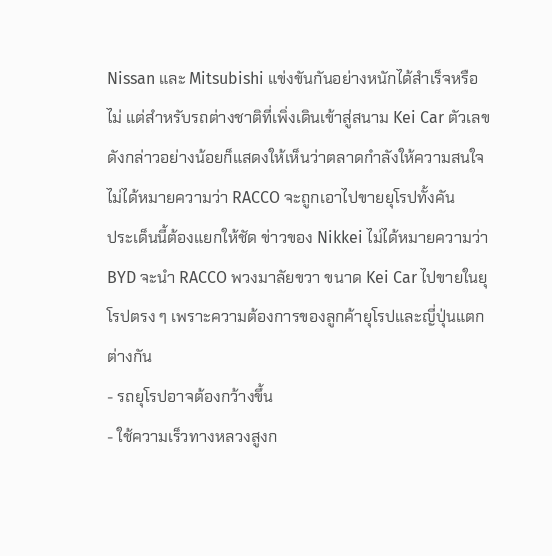Nissan และ Mitsubishi แข่งขันกันอย่างหนักได้สำเร็จหรือไม่ แต่สำหรับรถต่างชาติที่เพิ่งเดินเข้าสู่สนาม Kei Car ตัวเลขดังกล่าวอย่างน้อยก็แสดงให้เห็นว่าตลาดกำลังให้ความสนใจ
ไม่ได้หมายความว่า RACCO จะถูกเอาไปขายยุโรปทั้งคัน
ประเด็นนี้ต้องแยกให้ชัด ข่าวของ Nikkei ไม่ได้หมายความว่า BYD จะนำ RACCO พวงมาลัยขวา ขนาด Kei Car ไปขายในยุโรปตรง ๆ เพราะความต้องการของลูกค้ายุโรปและญี่ปุ่นแตกต่างกัน
- รถยุโรปอาจต้องกว้างขึ้น
- ใช้ความเร็วทางหลวงสูงก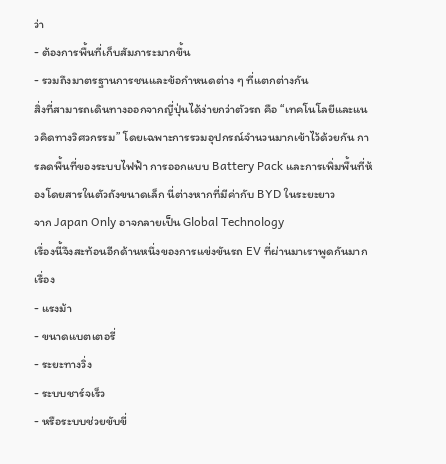ว่า
- ต้องการพื้นที่เก็บสัมภาระมากขึ้น
- รวมถึงมาตรฐานการชนและข้อกำหนดต่าง ๆ ที่แตกต่างกัน
สิ่งที่สามารถเดินทางออกจากญี่ปุ่นได้ง่ายกว่าตัวรถ คือ “เทคโนโลยีและแนวคิดทางวิศวกรรม” โดยเฉพาะการรวมอุปกรณ์จำนวนมากเข้าไว้ด้วยกัน การลดพื้นที่ของระบบไฟฟ้า การออกแบบ Battery Pack และการเพิ่มพื้นที่ห้องโดยสารในตัวถังขนาดเล็ก นี่ต่างหากที่มีค่ากับ BYD ในระยะยาว
จาก Japan Only อาจกลายเป็น Global Technology
เรื่องนี้จึงสะท้อนอีกด้านหนึ่งของการแข่งขันรถ EV ที่ผ่านมาเราพูดกันมากเรื่อง
- แรงม้า
- ขนาดแบตเตอรี่
- ระยะทางวิ่ง
- ระบบชาร์จเร็ว
- หรือระบบช่วยขับขี่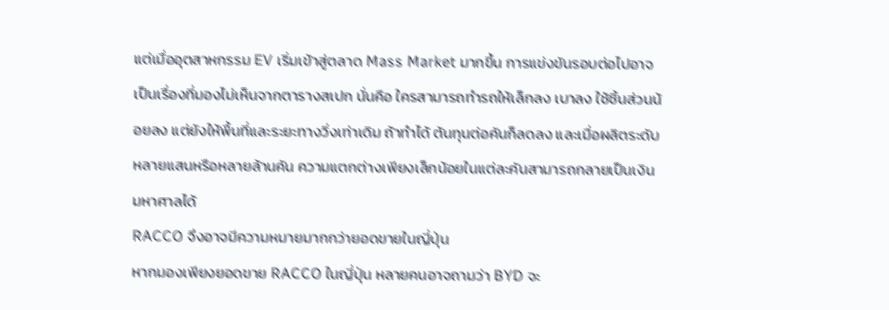แต่เมื่ออุตสาหกรรม EV เริ่มเข้าสู่ตลาด Mass Market มากขึ้น การแข่งขันรอบต่อไปอาจเป็นเรื่องที่มองไม่เห็นจากตารางสเปก นั่นคือ ใครสามารถทำรถให้เล็กลง เบาลง ใช้ชิ้นส่วนน้อยลง แต่ยังให้พื้นที่และระยะทางวิ่งเท่าเดิม ถ้าทำได้ ต้นทุนต่อคันก็ลดลง และเมื่อผลิตระดับหลายแสนหรือหลายล้านคัน ความแตกต่างเพียงเล็กน้อยในแต่ละคันสามารถกลายเป็นเงินมหาศาลได้
RACCO จึงอาจมีความหมายมากกว่ายอดขายในญี่ปุ่น
หากมองเพียงยอดขาย RACCO ในญี่ปุ่น หลายคนอาจถามว่า BYD จะ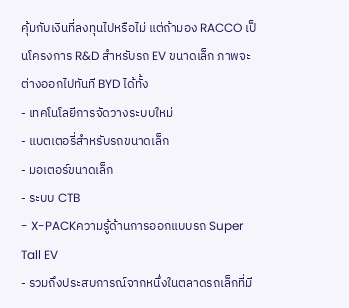คุ้มกับเงินที่ลงทุนไปหรือไม่ แต่ถ้ามอง RACCO เป็นโครงการ R&D สำหรับรถ EV ขนาดเล็ก ภาพจะต่างออกไปทันที BYD ได้ทั้ง
- เทคโนโลยีการจัดวางระบบใหม่
- แบตเตอรี่สำหรับรถขนาดเล็ก
- มอเตอร์ขนาดเล็ก
- ระบบ CTB
- X-PACKความรู้ด้านการออกแบบรถ Super Tall EV
- รวมถึงประสบการณ์จากหนึ่งในตลาดรถเล็กที่มี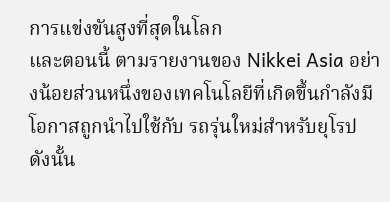การแข่งขันสูงที่สุดในโลก
และตอนนี้ ตามรายงานของ Nikkei Asia อย่างน้อยส่วนหนึ่งของเทคโนโลยีที่เกิดขึ้นกำลังมีโอกาสถูกนำไปใช้กับ รถรุ่นใหม่สำหรับยุโรป ดังนั้น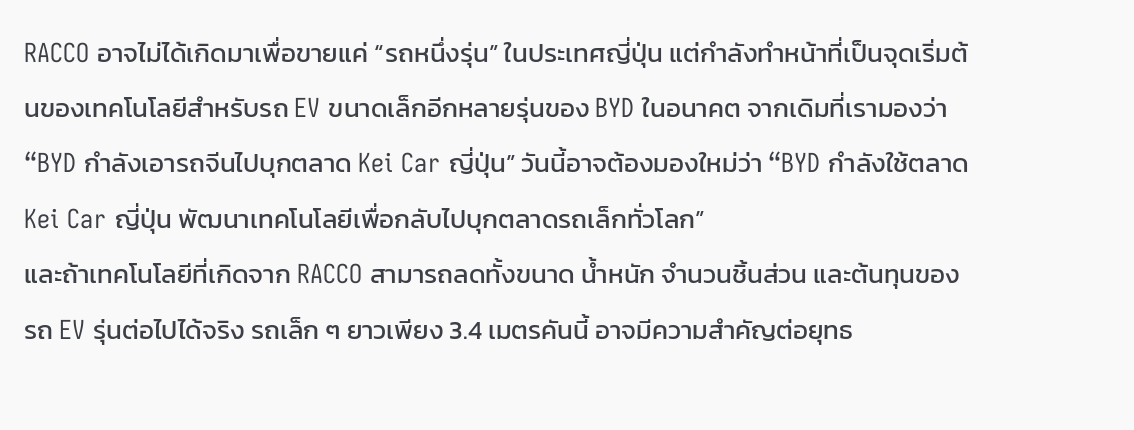RACCO อาจไม่ได้เกิดมาเพื่อขายแค่ “รถหนึ่งรุ่น” ในประเทศญี่ปุ่น แต่กำลังทำหน้าที่เป็นจุดเริ่มต้นของเทคโนโลยีสำหรับรถ EV ขนาดเล็กอีกหลายรุ่นของ BYD ในอนาคต จากเดิมที่เรามองว่า “BYD กำลังเอารถจีนไปบุกตลาด Kei Car ญี่ปุ่น” วันนี้อาจต้องมองใหม่ว่า “BYD กำลังใช้ตลาด Kei Car ญี่ปุ่น พัฒนาเทคโนโลยีเพื่อกลับไปบุกตลาดรถเล็กทั่วโลก”
และถ้าเทคโนโลยีที่เกิดจาก RACCO สามารถลดทั้งขนาด น้ำหนัก จำนวนชิ้นส่วน และต้นทุนของรถ EV รุ่นต่อไปได้จริง รถเล็ก ๆ ยาวเพียง 3.4 เมตรคันนี้ อาจมีความสำคัญต่อยุทธ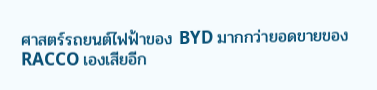ศาสตร์รถยนต์ไฟฟ้าของ BYD มากกว่ายอดขายของ RACCO เองเสียอีก